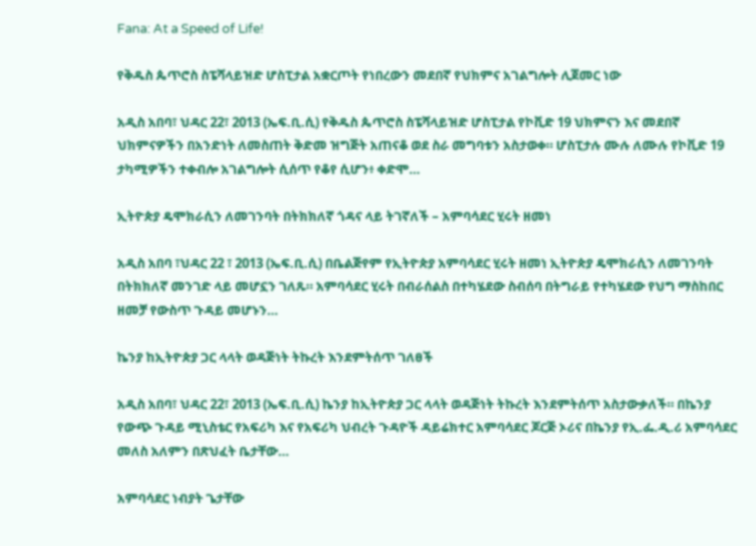Fana: At a Speed of Life!

የቅዱስ ጴጥሮስ ስፔሻላይዝድ ሆስፒታል አቋርጦት የነበረውን መደበኛ የህክምና አገልግሎት ሊጀመር ነው

አዲስ አበባ፣ ህዳር 22፣ 2013 (ኤፍ.ቢ.ሲ) የቅዱስ ጴጥሮስ ስፔሻላይዝድ ሆስፒታል የኮቪድ 19 ህክምናን እና መደበኛ ህክምናዎችን በአንድነት ለመስጠት ቅድመ ዝግጅት አጠናቆ ወደ ስራ መግባቱን አስታወቀ። ሆስፒታሉ ሙሉ ለሙሉ የኮቪድ 19 ታካሚዎችን ተቀብሎ አገልግሎት ሲሰጥ የቆየ ሲሆን፥ ቀድሞ…

ኢትዮጵያ ዴሞክራሲን ለመገንባት በትክክለኛ ጎዳና ላይ ትገኛለች – አምባሳደር ሂሩት ዘመነ

አዲስ አበባ ፣ህዳር 22 ፣ 2013 (ኤፍ.ቢ.ሲ) በቤልጅየም የኢትዮጵያ አምባሳደር ሂሩት ዘመነ ኢትዮጵያ ዴሞክራሲን ለመገንባት በትክክለኛ መንገድ ላይ መሆኗን ገለጹ። አምባሳደር ሂሩት በብራሰልስ በተካሄደው ስብሰባ በትግራይ የተካሄደው የህግ ማስከበር ዘመቻ የውስጥ ጉዳይ መሆኑን…

ኬንያ ከኢትዮጵያ ጋር ላላት ወዳጅነት ትኩረት እንደምትሰጥ ገለፀች

አዲስ አበባ፣ ህዳር 22፣ 2013 (ኤፍ.ቢ.ሲ) ኬንያ ከኢትዮጵያ ጋር ላላት ወዳጅነት ትኩረት እንደምትሰጥ አስታውቃለች። በኬንያ የውጭ ጉዳይ ሚኒስቴር የአፍሪካ እና የአፍሪካ ህብረት ጉዳዮች ዳይሬክተር አምባሳደር ጆርጅ ኦሪና በኬንያ የኢ.ፌ.ዲ.ሪ አምባሳደር መለስ አለምን በጽህፈት ቤታቸው…

አምባሳደር ነብያት ጌታቸው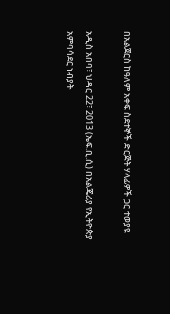በአልጀርስ ከዓለም አቀፍ ስደተኞች ድርጅት ሃላፊዎች ጋር ተወያዩ

አዲስ አበባ፣ ህዳር 22፣ 2013 (ኤፍ.ቢ.ሲ) በአልጄሪያ የኢትዮጵያ አምባሳደር ነብያት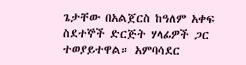ጌታቸው በአልጀርስ ከዓለም አቀፍ ስደተኞች ድርጅት ሃላፊዎች ጋር ተወያይተዋል። አምባሳደር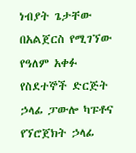ነብያት ጌታቸው  በአልጀርስ የሚገኘው የዓለም አቀፉ የስደተኞች ድርጅት ኃላፊ ፓውሎ ካፑቶና የኘሮጀክት ኃላፊ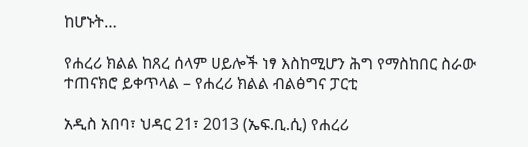ከሆኑት…

የሐረሪ ክልል ከጸረ ሰላም ሀይሎች ነፃ እስከሚሆን ሕግ የማስከበር ስራው ተጠናክሮ ይቀጥላል – የሐረሪ ክልል ብልፅግና ፓርቲ

አዲስ አበባ፣ ህዳር 21፣ 2013 (ኤፍ.ቢ.ሲ) የሐረሪ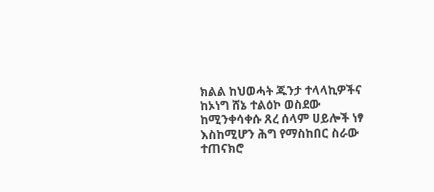ክልል ከህወሓት ጁንታ ተላላኪዎችና ከኦነግ ሸኔ ተልዕኮ ወስደው ከሚንቀሳቀሱ ጸረ ሰላም ሀይሎች ነፃ እስከሚሆን ሕግ የማስከበር ስራው ተጠናክሮ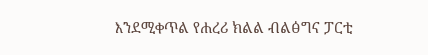እንደሚቀጥል የሐረሪ ክልል ብልፅግና ፓርቲ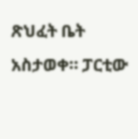ጽህፈት ቤት አስታወቀ። ፓርቲው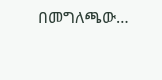በመግለጫው…